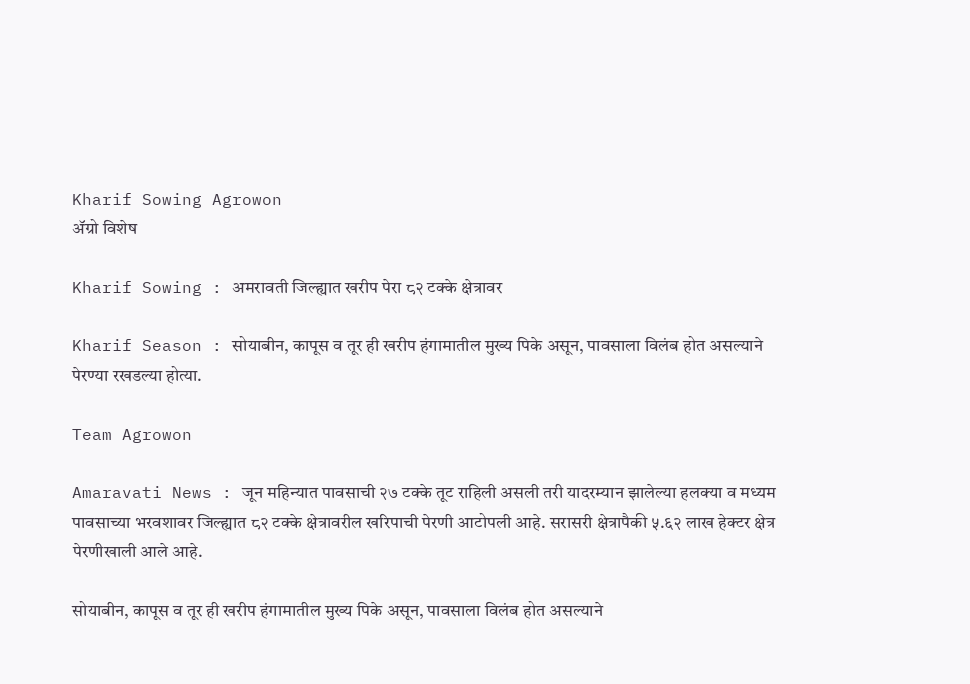Kharif Sowing Agrowon
ॲग्रो विशेष

Kharif Sowing : अमरावती जिल्ह्यात खरीप पेरा ८२ टक्के क्षेत्रावर

Kharif Season : सोयाबीन, कापूस व तूर ही खरीप हंगामातील मुख्य पिके असून, पावसाला विलंब होत असल्याने पेरण्या रखडल्या होत्या.

Team Agrowon

Amaravati News : जून महिन्यात पावसाची २७ टक्के तूट राहिली असली तरी यादरम्यान झालेल्या हलक्या व मध्यम पावसाच्या भरवशावर जिल्ह्यात ८२ टक्के क्षेत्रावरील खरिपाची पेरणी आटोपली आहे. सरासरी क्षेत्रापैकी ५.६२ लाख हेक्टर क्षेत्र पेरणीखाली आले आहे.

सोयाबीन, कापूस व तूर ही खरीप हंगामातील मुख्य पिके असून, पावसाला विलंब होत असल्याने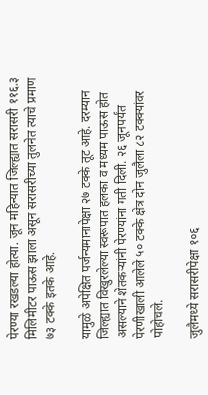पेरण्या रखडल्या होत्या. जून महिन्यात जिल्ह्यात सरासरी ११६.३ मिलिमीटर पाऊस झाला असून सरासरीच्या तुलनेत त्याचे प्रमाण ७३ टक्के इतके आहे.

यामुळे अपेक्षित पर्जन्यमानापेक्षा २७ टक्के तूट आहे. दरम्यान जिल्ह्यात विखुरलेल्या स्वरूपात हलका व मध्यम पाऊस होत असल्याने शेतकऱ्यांनी पेरण्यांना गती दिली. २६ जूनपर्यंत पेरणीखाली आलेले ५० टक्के क्षेत्र दोन जुलैला ८२ टक्क्यांवर पोहोचले.

जुलैमध्ये सरासरीपेक्षा १०६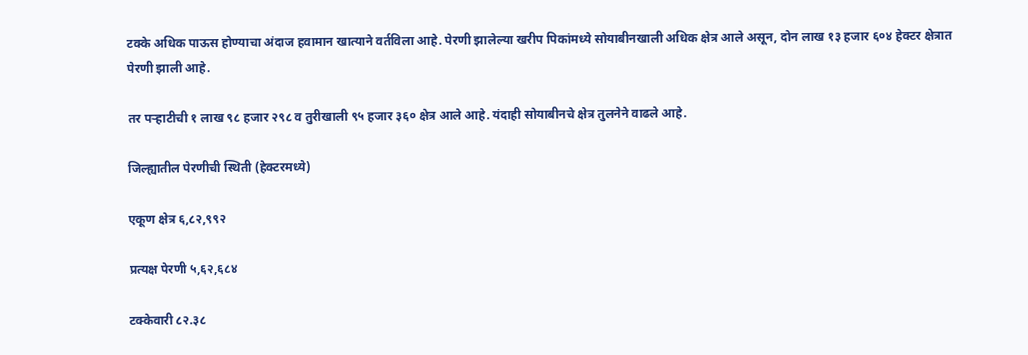टक्के अधिक पाऊस होण्याचा अंदाज हवामान खात्याने वर्तविला आहे. पेरणी झालेल्या खरीप पिकांमध्ये सोयाबीनखाली अधिक क्षेत्र आले असून, दोन लाख १३ हजार ६०४ हेक्टर क्षेत्रात पेरणी झाली आहे.

तर पऱ्हाटीची १ लाख ९८ हजार २९८ व तुरीखाली ९५ हजार ३६० क्षेत्र आले आहे. यंदाही सोयाबीनचे क्षेत्र तुलनेने वाढले आहे.

जिल्ह्यातील पेरणीची स्थिती (हेक्टरमध्ये)

एकूण क्षेत्र ६,८२,९९२

प्रत्यक्ष पेरणी ५,६२,६८४

टक्केवारी ८२.३८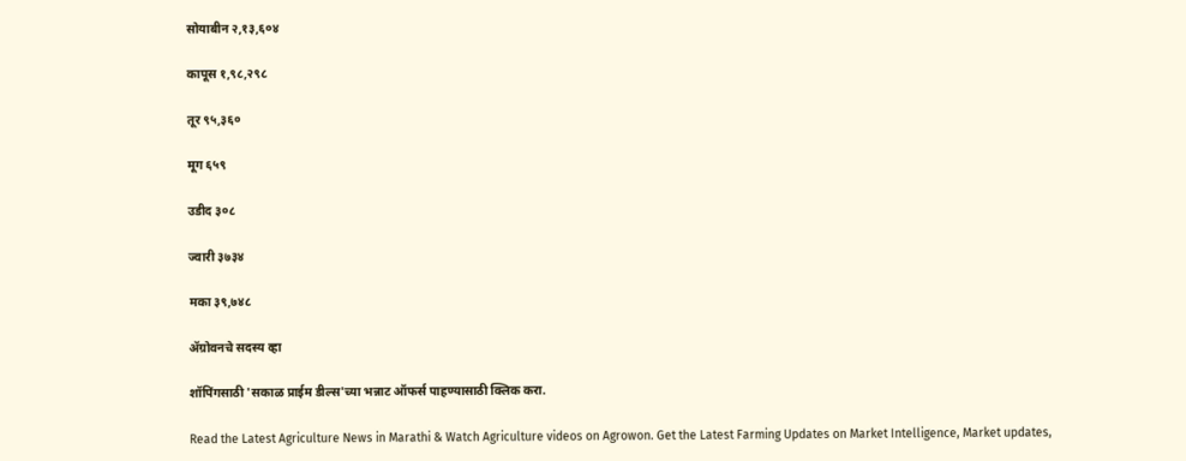सोयाबीन २,१३,६०४

कापूस १,९८,२९८

तूर ९५,३६०

मूग ६५९

उडीद ३०८

ज्वारी ३७३४

मका ३९,७४८

ॲग्रोवनचे सदस्य व्हा

शॉपिंगसाठी 'सकाळ प्राईम डील्स'च्या भन्नाट ऑफर्स पाहण्यासाठी क्लिक करा.

Read the Latest Agriculture News in Marathi & Watch Agriculture videos on Agrowon. Get the Latest Farming Updates on Market Intelligence, Market updates,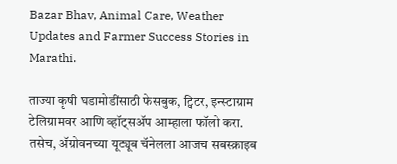Bazar Bhav, Animal Care, Weather Updates and Farmer Success Stories in Marathi.

ताज्या कृषी घडामोडींसाठी फेसबुक, ट्विटर, इन्स्टाग्राम टेलिग्रामवर आणि व्हॉट्सॲप आम्हाला फॉलो करा. तसेच, ॲग्रोवनच्या यूट्यूब चॅनेलला आजच सबस्क्राइब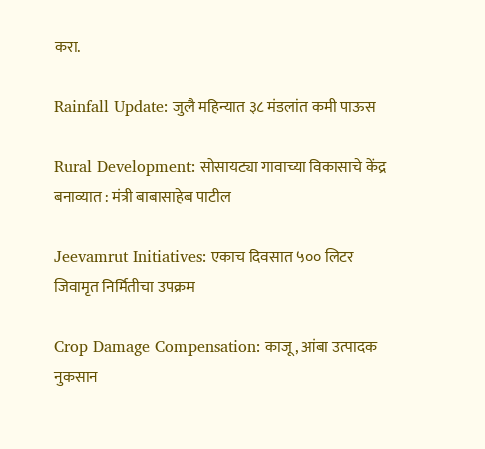करा.

Rainfall Update: जुलै महिन्यात ३८ मंडलांत कमी पाऊस

Rural Development: सोसायट्या गावाच्या विकासाचे केंद्र बनाव्यात : मंत्री बाबासाहेब पाटील

Jeevamrut Initiatives: एकाच दिवसात ५०० लिटर जिवामृत निर्मितीचा उपक्रम

Crop Damage Compensation: काजू, आंबा उत्पादक नुकसान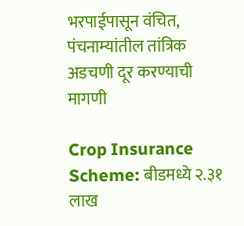भरपाईपासून वंचित, पंचनाम्यांतील तांत्रिक अडचणी दूर करण्याची मागणी

Crop Insurance Scheme: बीडमध्ये २.३१ लाख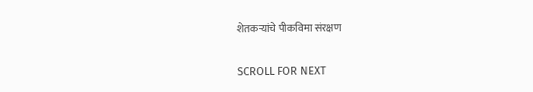शेतकऱ्यांचे पीकविमा संरक्षण

SCROLL FOR NEXT